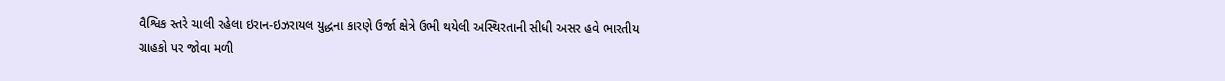વૈશ્વિક સ્તરે ચાલી રહેલા ઇરાન-ઇઝરાયલ યુદ્ધના કારણે ઉર્જા ક્ષેત્રે ઉભી થયેલી અસ્થિરતાની સીધી અસર હવે ભારતીય ગ્રાહકો પર જોવા મળી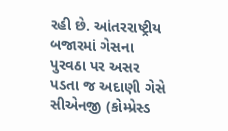રહી છે. આંતરરાષ્ટ્રીય બજારમાં ગેસના પુરવઠા પર અસર પડતા જ અદાણી ગેસે સીએનજી (કોમ્પ્રેસ્ડ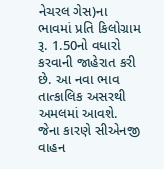નેચરલ ગેસ)ના ભાવમાં પ્રતિ કિલોગ્રામ રૂ. 1.50નો વધારો કરવાની જાહેરાત કરી છે. આ નવા ભાવ તાત્કાલિક અસરથી અમલમાં આવશે. જેના કારણે સીએનજી વાહન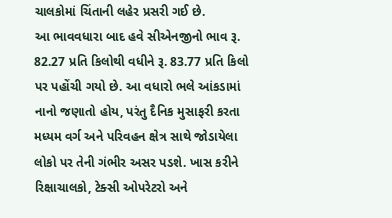ચાલકોમાં ચિંતાની લહેર પ્રસરી ગઈ છે.
આ ભાવવધારા બાદ હવે સીએનજીનો ભાવ રૂ. 82.27 પ્રતિ કિલોથી વધીને રૂ. 83.77 પ્રતિ કિલો પર પહોંચી ગયો છે. આ વધારો ભલે આંકડામાં નાનો જણાતો હોય, પરંતુ દૈનિક મુસાફરી કરતા મધ્યમ વર્ગ અને પરિવહન ક્ષેત્ર સાથે જોડાયેલા લોકો પર તેની ગંભીર અસર પડશે. ખાસ કરીને રિક્ષાચાલકો, ટેક્સી ઓપરેટરો અને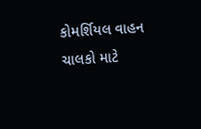કોમર્શિયલ વાહન ચાલકો માટે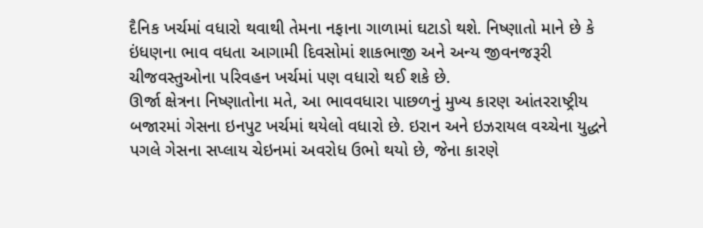દૈનિક ખર્ચમાં વધારો થવાથી તેમના નફાના ગાળામાં ઘટાડો થશે. નિષ્ણાતો માને છે કે ઇંધણના ભાવ વધતા આગામી દિવસોમાં શાકભાજી અને અન્ય જીવનજરૂરી ચીજવસ્તુઓના પરિવહન ખર્ચમાં પણ વધારો થઈ શકે છે.
ઊર્જા ક્ષેત્રના નિષ્ણાતોના મતે, આ ભાવવધારા પાછળનું મુખ્ય કારણ આંતરરાષ્ટ્રીય બજારમાં ગેસના ઇનપુટ ખર્ચમાં થયેલો વધારો છે. ઇરાન અને ઇઝરાયલ વચ્ચેના યુદ્ધને પગલે ગેસના સપ્લાય ચેઇનમાં અવરોધ ઉભો થયો છે, જેના કારણે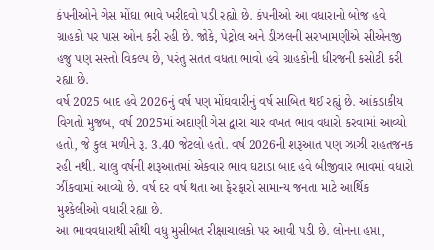કંપનીઓને ગેસ મોંઘા ભાવે ખરીદવો પડી રહ્યો છે. કંપનીઓ આ વધારાનો બોજ હવે ગ્રાહકો પર પાસ ઓન કરી રહી છે. જોકે, પેટ્રોલ અને ડીઝલની સરખામણીએ સીએનજી હજુ પણ સસ્તો વિકલ્પ છે, પરંતુ સતત વધતા ભાવો હવે ગ્રાહકોની ધીરજની કસોટી કરી રહ્યા છે.
વર્ષ 2025 બાદ હવે 2026નું વર્ષ પણ મોંઘવારીનું વર્ષ સાબિત થઈ રહ્યું છે. આંકડાકીય વિગતો મુજબ, વર્ષ 2025માં અદાણી ગેસ દ્વારા ચાર વખત ભાવ વધારો કરવામાં આવ્યો હતો, જે કુલ મળીને રૂ. 3.40 જેટલો હતો. વર્ષ 2026ની શરૂઆત પણ ઝાઝી રાહતજનક રહી નથી. ચાલુ વર્ષની શરૂઆતમાં એકવાર ભાવ ઘટાડા બાદ હવે બીજીવાર ભાવમાં વધારો ઝીંકવામાં આવ્યો છે. વર્ષ દર વર્ષ થતા આ ફેરફારો સામાન્ય જનતા માટે આર્થિક મુશ્કેલીઓ વધારી રહ્યા છે.
આ ભાવવધારાથી સૌથી વધુ મુસીબત રીક્ષાચાલકો પર આવી પડી છે. લોનના હપ્તા,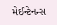મેઈન્ટેનન્સ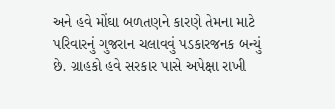અને હવે મોંઘા બળતણને કારણે તેમના માટે પરિવારનું ગુજરાન ચલાવવું પડકારજનક બન્યું છે. ગ્રાહકો હવે સરકાર પાસે અપેક્ષા રાખી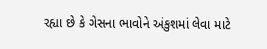રહ્યા છે કે ગેસના ભાવોને અંકુશમાં લેવા માટે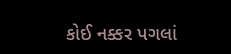કોઈ નક્કર પગલાં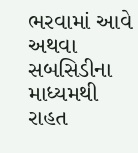ભરવામાં આવે અથવા સબસિડીના માધ્યમથી રાહત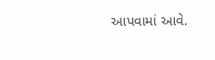આપવામાં આવે.